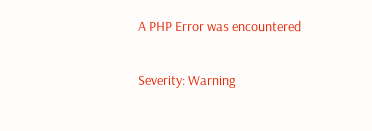A PHP Error was encountered

Severity: Warning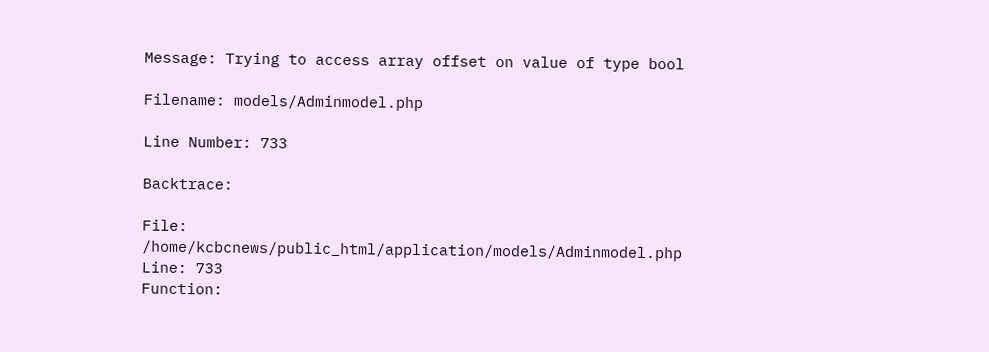Message: Trying to access array offset on value of type bool

Filename: models/Adminmodel.php

Line Number: 733

Backtrace:

File: /home/kcbcnews/public_html/application/models/Adminmodel.php
Line: 733
Function: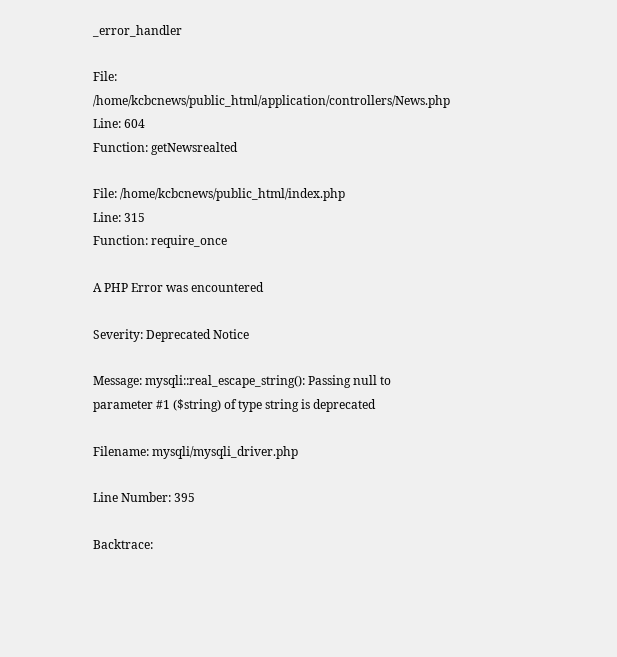_error_handler

File: /home/kcbcnews/public_html/application/controllers/News.php
Line: 604
Function: getNewsrealted

File: /home/kcbcnews/public_html/index.php
Line: 315
Function: require_once

A PHP Error was encountered

Severity: Deprecated Notice

Message: mysqli::real_escape_string(): Passing null to parameter #1 ($string) of type string is deprecated

Filename: mysqli/mysqli_driver.php

Line Number: 395

Backtrace: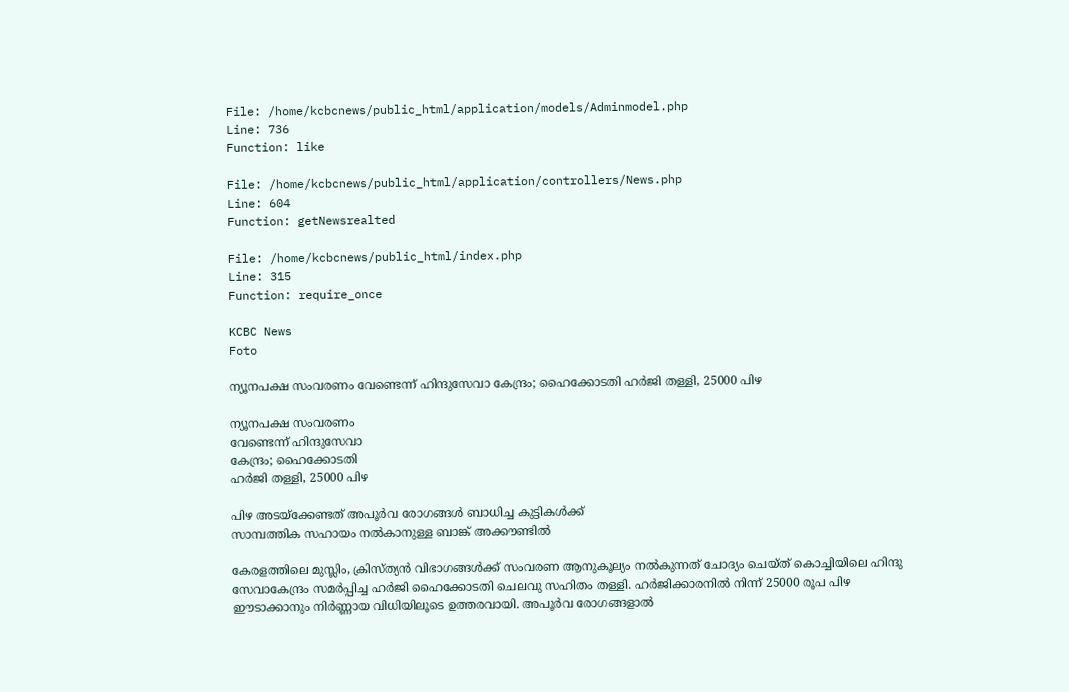File: /home/kcbcnews/public_html/application/models/Adminmodel.php
Line: 736
Function: like

File: /home/kcbcnews/public_html/application/controllers/News.php
Line: 604
Function: getNewsrealted

File: /home/kcbcnews/public_html/index.php
Line: 315
Function: require_once

KCBC News
Foto

ന്യൂനപക്ഷ സംവരണം വേണ്ടെന്ന് ഹിന്ദുസേവാ കേന്ദ്രം; ഹൈക്കോടതി ഹര്‍ജി തള്ളി, 25000 പിഴ

ന്യൂനപക്ഷ സംവരണം
വേണ്ടെന്ന് ഹിന്ദുസേവാ
കേന്ദ്രം; ഹൈക്കോടതി
ഹര്‍ജി തള്ളി, 25000 പിഴ

പിഴ അടയ്‌ക്കേണ്ടത് അപൂര്‍വ രോഗങ്ങള്‍ ബാധിച്ച കുട്ടികള്‍ക്ക്
സാമ്പത്തിക സഹായം നല്‍കാനുള്ള ബാങ്ക് അക്കൗണ്ടില്‍

കേരളത്തിലെ മുസ്ലിം, ക്രിസ്ത്യന്‍ വിഭാഗങ്ങള്‍ക്ക് സംവരണ ആനുകൂല്യം നല്‍കുന്നത് ചോദ്യം ചെയ്ത് കൊച്ചിയിലെ ഹിന്ദു സേവാകേന്ദ്രം സമര്‍പ്പിച്ച ഹര്‍ജി ഹൈക്കോടതി ചെലവു സഹിതം തള്ളി. ഹര്‍ജിക്കാരനില്‍ നിന്ന് 25000 രൂപ പിഴ ഈടാക്കാനും നിര്‍ണ്ണായ വിധിയിലൂടെ ഉത്തരവായി. അപൂര്‍വ രോഗങ്ങളാല്‍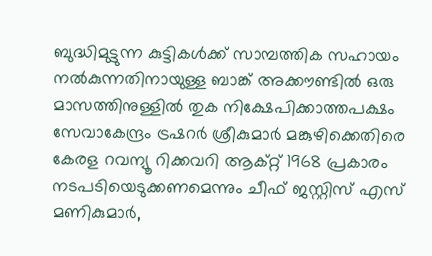ബുദ്ധിമുട്ടുന്ന കുട്ടികള്‍ക്ക് സാമ്പത്തിക സഹായം നല്‍കുന്നതിനായുള്ള ബാങ്ക് അക്കൗണ്ടില്‍ ഒരു മാസത്തിനുള്ളില്‍ തുക നിക്ഷേപിക്കാത്തപക്ഷം സേവാകേന്ദ്രം ട്രഷറര്‍ ശ്രീകുമാര്‍ മങ്കുഴിക്കെതിരെ കേരള റവന്യൂ റിക്കവറി ആക്റ്റ് 1968 പ്രകാരം നടപടിയെടുക്കണമെന്നും ചീഫ് ജസ്റ്റിസ് എസ് മണികുമാര്‍,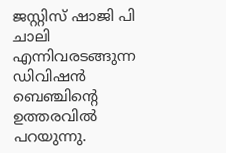ജസ്റ്റിസ് ഷാജി പി ചാലി എന്നിവരടങ്ങുന്ന ഡിവിഷന്‍ ബെഞ്ചിന്റെ ഉത്തരവില്‍ പറയുന്നു.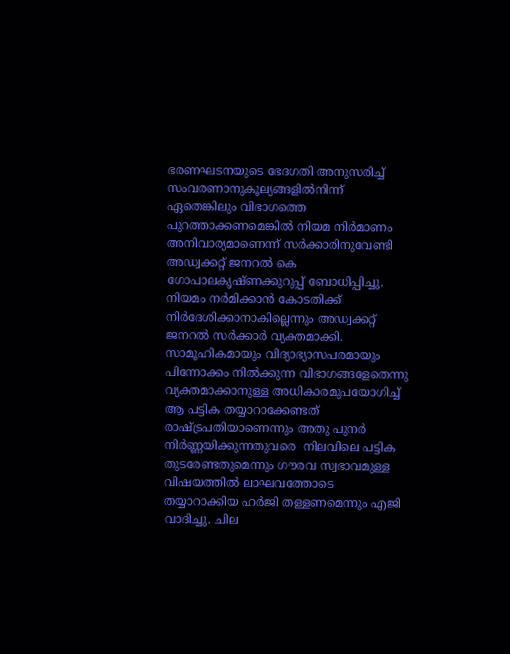ഭരണഘടനയുടെ ഭേദഗതി അനുസരിച്ച് സംവരണാനുകൂല്യങ്ങളില്‍നിന്ന് ഏതെങ്കിലും വിഭാഗത്തെ പുറത്താക്കണമെങ്കില്‍ നിയമ നിര്‍മാണം അനിവാര്യമാണെന്ന് സര്‍ക്കാരിനുവേണ്ടി അഡ്വക്കറ്റ് ജനറല്‍ കെ ഗോപാലകൃഷ്ണക്കുറുപ്പ് ബോധിപ്പിച്ചു. നിയമം നര്‍മിക്കാന്‍ കോടതിക്ക് നിര്‍ദേശിക്കാനാകില്ലെന്നും അഡ്വക്കറ്റ് ജനറല്‍ സര്‍ക്കാര്‍ വ്യക്തമാക്കി. സാമൂഹികമായും വിദ്യാഭ്യാസപരമായും പിന്നോക്കം നില്‍ക്കുന്ന വിഭാഗങ്ങളേതെന്നു വ്യക്തമാക്കാനുള്ള അധികാരമുപയോഗിച്ച് ആ പട്ടിക തയ്യാറാക്കേണ്ടത് രാഷ്ട്രപതിയാണെന്നും അതു പുനര്‍ നിര്‍ണ്ണയിക്കുന്നതുവരെ  നിലവിലെ പട്ടിക തുടരേണ്ടതുമെന്നും ഗൗരവ സ്വഭാവമുള്ള വിഷയത്തില്‍ ലാഘവത്തോടെ തയ്യാറാക്കിയ ഹര്‍ജി തള്ളണമെന്നും എജി വാദിച്ചു. ചില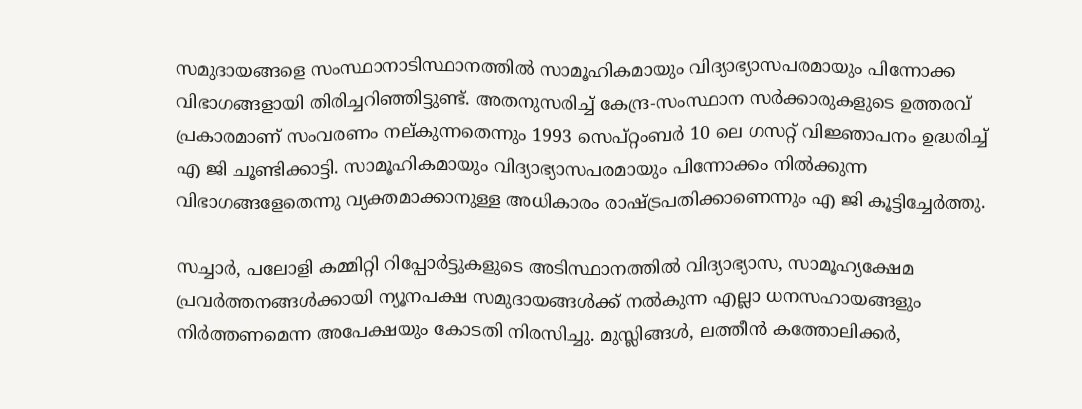സമുദായങ്ങളെ സംസ്ഥാനാടിസ്ഥാനത്തില്‍ സാമൂഹികമായും വിദ്യാഭ്യാസപരമായും പിന്നോക്ക വിഭാഗങ്ങളായി തിരിച്ചറിഞ്ഞിട്ടുണ്ട്. അതനുസരിച്ച് കേന്ദ്ര-സംസ്ഥാന സര്‍ക്കാരുകളുടെ ഉത്തരവ് പ്രകാരമാണ് സംവരണം നല്കുന്നതെന്നും 1993 സെപ്റ്റംബര്‍ 10 ലെ ഗസറ്റ് വിജ്ഞാപനം ഉദ്ധരിച്ച് എ ജി ചൂണ്ടിക്കാട്ടി. സാമൂഹികമായും വിദ്യാഭ്യാസപരമായും പിന്നോക്കം നില്‍ക്കുന്ന വിഭാഗങ്ങളേതെന്നു വ്യക്തമാക്കാനുള്ള അധികാരം രാഷ്ട്രപതിക്കാണെന്നും എ ജി കൂട്ടിച്ചേര്‍ത്തു.

സച്ചാര്‍, പലോളി കമ്മിറ്റി റിപ്പോര്‍ട്ടുകളുടെ അടിസ്ഥാനത്തില്‍ വിദ്യാഭ്യാസ, സാമൂഹ്യക്ഷേമ പ്രവര്‍ത്തനങ്ങള്‍ക്കായി ന്യൂനപക്ഷ സമുദായങ്ങള്‍ക്ക് നല്‍കുന്ന എല്ലാ ധനസഹായങ്ങളും നിര്‍ത്തണമെന്ന അപേക്ഷയും കോടതി നിരസിച്ചു. മുസ്ലിങ്ങള്‍, ലത്തീന്‍ കത്തോലിക്കര്‍,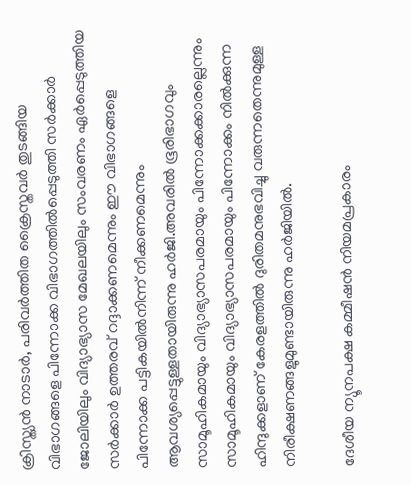ക്രിസ്ത്യന്‍ നാടാര്‍, പരിവര്‍ത്തിത ക്രൈസ്തവര്‍ തുടങ്ങിയ വിഭാഗങ്ങളെ പിന്നോക്ക വിഭാഗത്തില്‍പ്പെടുത്തി സര്‍ക്കാര്‍ ജോലിയിലും വിദ്യാഭ്യാസ മേഖലയിലും സംവരണം ഏര്‍പ്പെടുത്തിയ സര്‍ക്കാര്‍ ഉത്തരവ് റദ്ദാക്കണമെന്നും ഈ വിഭാഗങ്ങളെ പിന്നോക്ക പട്ടികയില്‍നിന്ന് നീക്കണമെന്നും ആവശ്യപ്പെട്ടുള്ളതായിരുന്നു ഹര്‍ജി.അവരില്‍ ഭൂരിഭാഗവും സാമൂഹികമായും വിദ്യാഭ്യാസപരമായും പിന്നോക്കക്കാരല്ലെന്നും സാമൂഹികമായും വിദ്യാഭ്യാസപരമായും പിന്നോക്കം നില്‍ക്കുന്ന ഹിന്ദുക്കളാണ് കേരളത്തില്‍ ദുരിതമനുഭവിച്ചു വരുന്നതെന്നുമുള്ള നിരീക്ഷണങ്ങളുമുണ്ടായിരുന്നു ഹര്‍ജിയില്‍.

ദേശീയ ന്യൂനപക്ഷ കമ്മീഷന്‍ നിയമപ്രകാരം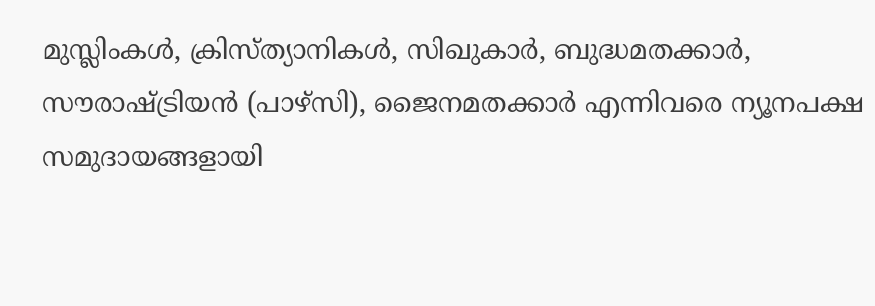മുസ്ലിംകള്‍, ക്രിസ്ത്യാനികള്‍, സിഖുകാര്‍, ബുദ്ധമതക്കാര്‍, സൗരാഷ്ട്രിയന്‍ (പാഴ്‌സി), ജൈനമതക്കാര്‍ എന്നിവരെ ന്യൂനപക്ഷ സമുദായങ്ങളായി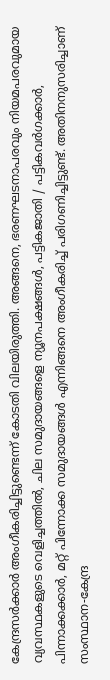കേന്ദ്രസര്‍ക്കാര്‍ അംഗീകരിച്ചിട്ടുണ്ടെന്ന് കോടതി വിലയിരുത്തി. അങ്ങനെ, ഭരണഘടനാപരവും നിയമപരവുമായ വ്യവസ്ഥകളുടെ വെളിച്ചത്തില്‍, ചില സമുദായങ്ങളെ ന്യൂനപക്ഷങ്ങള്‍, പട്ടികജാതി / പട്ടികവര്‍ഗക്കാര്‍, പിന്നാക്കക്കാര്‍, മറ്റ് പിന്നോക്ക സമുദായങ്ങള്‍ എന്നിങ്ങനെ അംഗീകരിച്ച് പരിഗണിച്ചിട്ടുണ്ട്. അതിനനുസരിച്ചാണ് സംസ്ഥാന-കേന്ദ്ര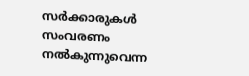സര്‍ക്കാരുകള്‍ സംവരണം നല്‍കുന്നുവെന്ന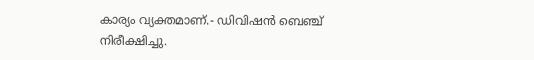കാര്യം വ്യക്തമാണ്.- ഡിവിഷന്‍ ബെഞ്ച് നിരീക്ഷിച്ചു.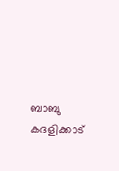ബാബു കദളിക്കാട്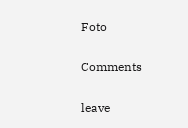Foto

Comments

leave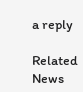a reply

Related News